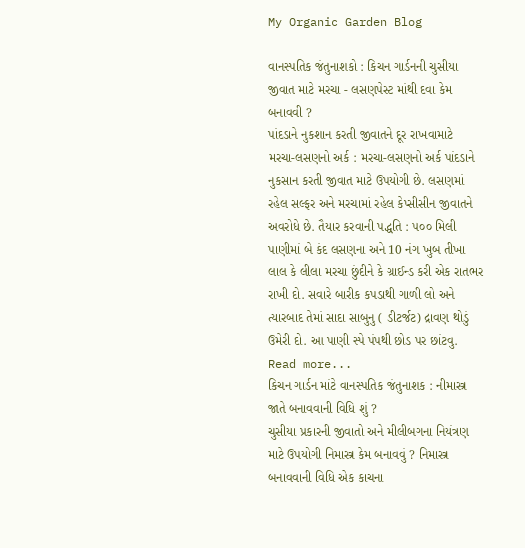My Organic Garden Blog

વાનસ્પતિક જંતુનાશકો : કિચન ગાર્ડનની ચુસીયા જીવાત માટે મરચા - લસણપેસ્ટ માંથી દવા કેમ બનાવવી ?
પાંદડાને નુકશાન કરતી જીવાતને દૂર રાખવામાટે મરચા-લસણનો અર્ક : મરચા-લસણનો અર્ક પાંદડાને નુકસાન કરતી જીવાત માટે ઉપયોગી છે. લસણમાં રહેલ સલ્ફર અને મરચામાં રહેલ કેપ્સીસીન જીવાતને અવરોધે છે. તૈયાર કરવાની પદ્ધતિ : ૫૦૦ મિલી પાણીમાં બે કંદ લસણના અને 10 નંગ ખુબ તીખા લાલ કે લીલા મરચા છુંદીને કે ગ્રાઈન્ડ કરી એક રાતભર રાખી દો. સવારે બારીક કપડાથી ગાળી લો અને ત્યારબાદ તેમાં સાદા સાબુનુ ( ડીટર્જટ) દ્રાવણ થોડું ઉમેરી દો. આ પાણી સ્પે પંપથી છોડ પર છાંટવુ. Read more...
કિચન ગાર્ડન માંટે વાનસ્પતિક જંતુનાશક : નીમાસ્ત્ર જાતે બનાવવાની વિધિ શું ?
ચુસીયા પ્રકારની જીવાતો અને મીલીબગના નિયંત્રણ માટે ઉપયોગી નિમાસ્ત્ર કેમ બનાવવું ? નિમાસ્ત્ર બનાવવાની વિધિ એક કાચના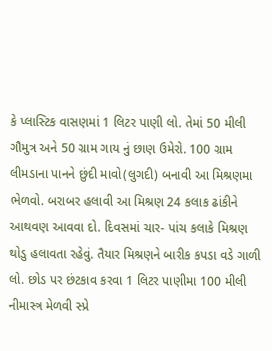કે પ્લાસ્ટિક વાસણમાં 1 લિટર પાણી લો. તેમાં 50 મીલી ગૌમુત્ર અને 50 ગ્રામ ગાય નું છાણ ઉમેરો. 100 ગ્રામ લીમડાના પાનને છુંદી માવો(લુગદી) બનાવી આ મિશ્રણમા ભેળવો. બરાબર હલાવી આ મિશ્રણ 24 કલાક ઢાંકીને આથવણ આવવા દો. દિવસમાં ચાર- પાંચ કલાકે મિશ્રણ થોડુ હલાવતા રહેવું. તૈયાર મિશ્રણને બારીક કપડા વડે ગાળી લો. છોડ પર છંટકાવ કરવા 1 લિટર પાણીમા 100 મીલી નીમાસ્ત્ર મેળવી સ્પ્રે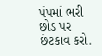પંપમાં ભરી છોડ પર છંટકાવ કરો.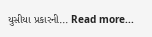યુસીયા પ્રકારની... Read more...